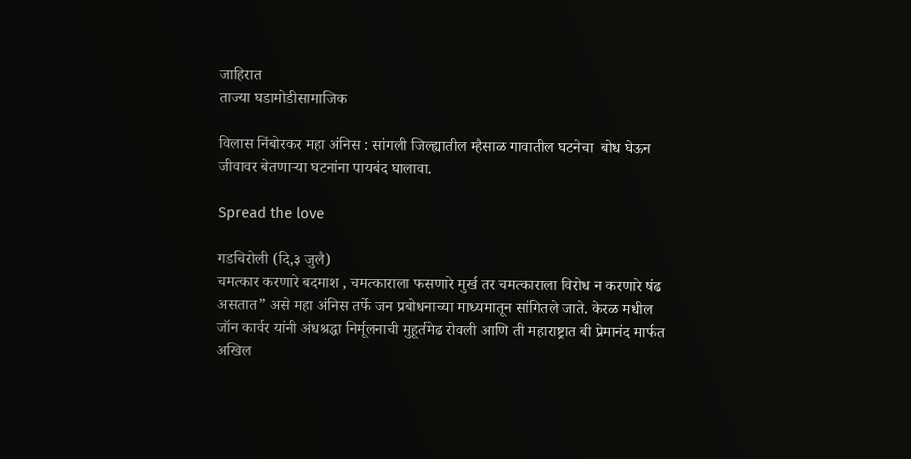जाहिरात
ताज्या घडामोडीसामाजिक

विलास निंबोरकर महा अंनिस : सांगली जिल्ह्यातील म्हैसाळ गावातील घटनेचा  बोध घेऊन जीवावर बेतणाऱ्या घटनांना पायबंद घालावा.

Spread the love

गडचिरोली (दि,३ जुलै)
चमत्कार करणारे बदमाश , चमत्काराला फसणारे मुर्ख तर चमत्काराला विरोध न करणारे षंढ असतात” असे महा अंनिस तर्फे जन प्रबोधनाच्या माध्यमातून सांगितले जाते. केरळ मधील जॉन कार्वर यांनी अंधश्रद्धा निर्मूलनाची मुहूर्तमेढ रोवली आणि ती महाराष्ट्रात बी प्रेमानंद मार्फत अखिल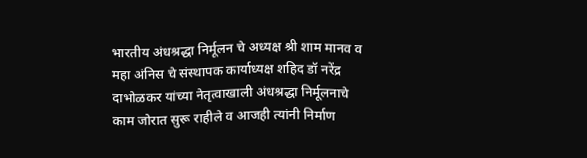भारतीय अंधश्रद्धा निर्मूलन चे अध्यक्ष श्री शाम मानव व महा अंनिस चे संस्थापक कार्याध्यक्ष शहिद डॉ नरेंद्र दाभोळकर यांच्या नेतृत्वाखाली अंधश्रद्धा निर्मूलनाचे काम जोरात सुरू राहीले व आजही त्यांनी निर्माण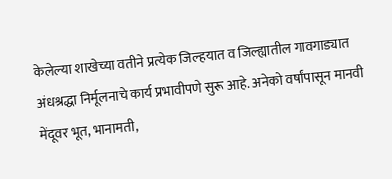केलेल्या शाखेच्या वतीने प्रत्येक जिल्हयात व जिल्ह्यातील गावगाड्यात अंधश्रद्धा निर्मूलनाचे कार्य प्रभावीपणे सुरू आहे. अनेको वर्षांपासून मानवी मेंदूवर भूत, भानामती,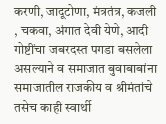करणी, जादूटोणा, मंत्रतंत्र, कजली , चकवा, अंगात देवी येणे, आदी गोष्टींचा जबरदस्त पगडा बसलेला असल्याने व समाजात बुवाबाबांना समाजातील राजकीय व श्रीमंतांचे तसेच काही स्वार्थी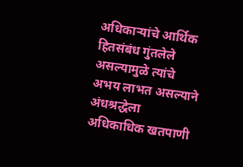अधिकाऱ्यांचे आर्थिक हितसंबंध गुंतलेले असल्यामुळे त्यांचे अभय लाभत असल्याने अंधश्रद्धेला अधिकाधिक खतपाणी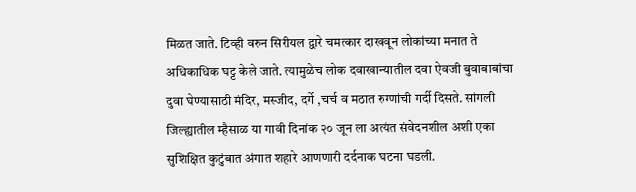मिळत जाते. टिव्ही वरुन सिरीयल द्वारे चमत्कार दाखवून लोकांच्या मनात ते अधिकाधिक घट्ट केले जाते. त्यामुळेच लोक दवाखान्यातील दवा ऐवजी बुवाबाबांचा दुवा घेण्यासाठी मंदिर, मस्जीद, दर्गे ,चर्च व मठात रुग्णांची गर्दी दिसते. सांगली जिल्ह्यातील म्हैसाळ या गावी दिनांक २० जून ला अत्यंत संवेदनशील अशी एका सुशिक्षित कुटुंबात अंगात शहारे आणणारी दर्दनाक घटना घडली.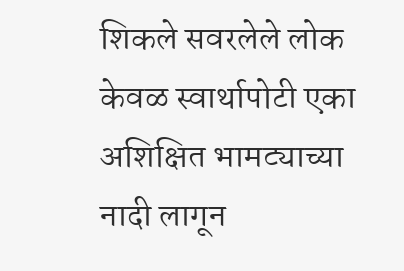शिकले सवरलेले लोक केवळ स्वार्थापोटी एका अशिक्षित भामट्याच्या नादी लागून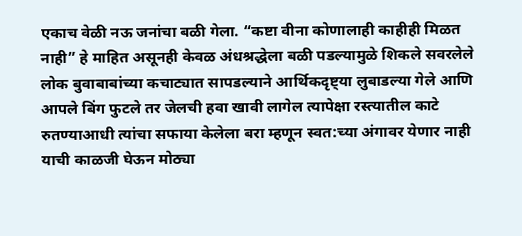एकाच वेळी नऊ जनांचा बळी गेला. “कष्टा वीना कोणालाही काहीही मिळत नाही” हे माहित असूनही केवळ अंधश्रद्धेला बळी पडल्यामुळे शिकले सवरलेले लोक बुवाबाबांच्या कचाट्यात सापडल्याने आर्थिकदृष्ट्या लुबाडल्या गेले आणि आपले बिंग फुटले तर जेलची हवा खावी लागेल त्यापेक्षा रस्त्यातील काटे रुतण्याआधी त्यांचा सफाया केलेला बरा म्हणून स्वत:च्या अंगावर येणार नाही याची काळजी घेऊन मोठ्या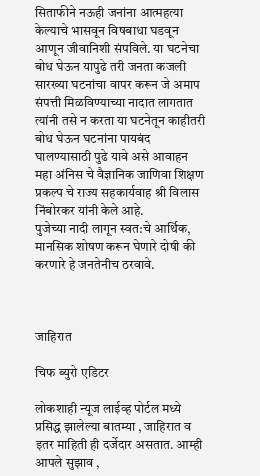सिताफीने नऊही जनांना आत्महत्या केल्याचे भासवून विषबाधा घडवून आणून जीवानिशी संपविले. या घटनेचा बोध घेऊन यापुढे तरी जनता कजली सारख्या घटनांचा वापर करून जे अमाप संपत्ती मिळविण्याच्या नादात लागतात त्यांनी तसे न करता या घटनेतून काहीतरी बोध घेऊन घटनांना पायबंद घालण्यासाठी पुढे यावे असे आवाहन महा अंनिस चे वैज्ञानिक जाणिवा शिक्षण प्रकल्प चे राज्य सहकार्यवाह श्री विलास निंबोरकर यांनी केले आहे.
पुजेच्या नादी लागून स्वत:चे आर्थिक, मानसिक शोषण करून घेणारे दोषी की करणारे हे जनतेनीच ठरवावे.



जाहिरात

चिफ ब्युरो एडिटर

लोकशाही न्यूज लाईव्ह पोर्टल मध्ये प्रसिद्ध झालेल्या बातम्या , जाहिरात व इतर माहिती ही दर्जेदार असतात. आम्ही आपले सुझाव ,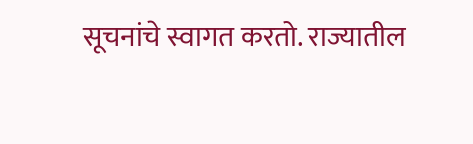सूचनांचे स्वागत करतो. राज्यातील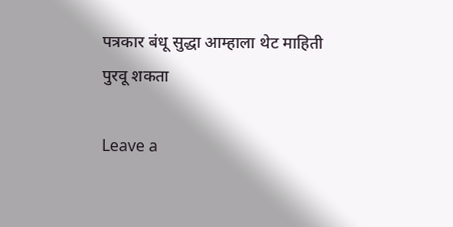पत्रकार बंधू सुद्धा आम्हाला थेट माहिती पुरवू शकता

Leave a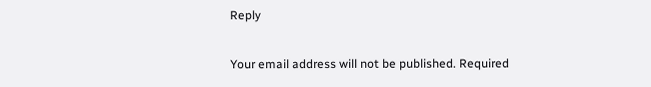Reply

Your email address will not be published. Required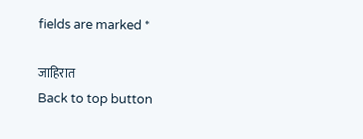fields are marked *

जाहिरात
Back to top button